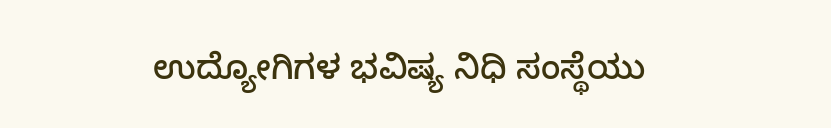ಉದ್ಯೋಗಿಗಳ ಭವಿಷ್ಯ ನಿಧಿ ಸಂಸ್ಥೆಯು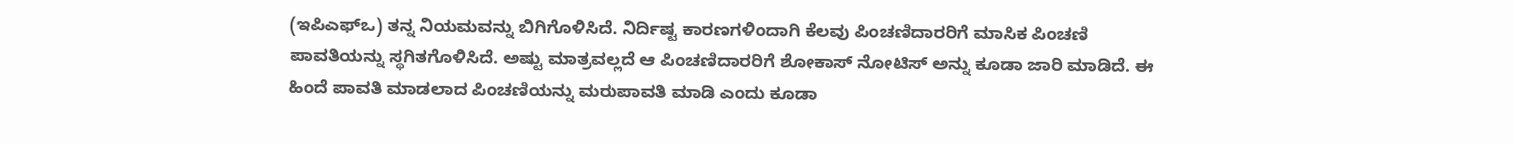(ಇಪಿಎಫ್ಒ) ತನ್ನ ನಿಯಮವನ್ನು ಬಿಗಿಗೊಳಿಸಿದೆ. ನಿರ್ದಿಷ್ಟ ಕಾರಣಗಳಿಂದಾಗಿ ಕೆಲವು ಪಿಂಚಣಿದಾರರಿಗೆ ಮಾಸಿಕ ಪಿಂಚಣಿ ಪಾವತಿಯನ್ನು ಸ್ಥಗಿತಗೊಳಿಸಿದೆ. ಅಷ್ಟು ಮಾತ್ರವಲ್ಲದೆ ಆ ಪಿಂಚಣಿದಾರರಿಗೆ ಶೋಕಾಸ್ ನೋಟಿಸ್ ಅನ್ನು ಕೂಡಾ ಜಾರಿ ಮಾಡಿದೆ. ಈ ಹಿಂದೆ ಪಾವತಿ ಮಾಡಲಾದ ಪಿಂಚಣಿಯನ್ನು ಮರುಪಾವತಿ ಮಾಡಿ ಎಂದು ಕೂಡಾ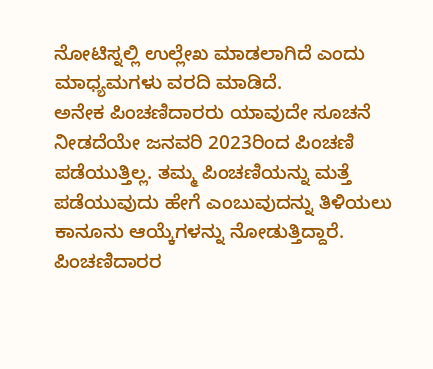ನೋಟಿಸ್ನಲ್ಲಿ ಉಲ್ಲೇಖ ಮಾಡಲಾಗಿದೆ ಎಂದು ಮಾಧ್ಯಮಗಳು ವರದಿ ಮಾಡಿದೆ.
ಅನೇಕ ಪಿಂಚಣಿದಾರರು ಯಾವುದೇ ಸೂಚನೆ ನೀಡದೆಯೇ ಜನವರಿ 2023ರಿಂದ ಪಿಂಚಣಿ ಪಡೆಯುತ್ತಿಲ್ಲ. ತಮ್ಮ ಪಿಂಚಣಿಯನ್ನು ಮತ್ತೆ ಪಡೆಯುವುದು ಹೇಗೆ ಎಂಬುವುದನ್ನು ತಿಳಿಯಲು ಕಾನೂನು ಆಯ್ಕೆಗಳನ್ನು ನೋಡುತ್ತಿದ್ದಾರೆ. ಪಿಂಚಣಿದಾರರ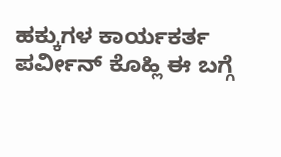ಹಕ್ಕುಗಳ ಕಾರ್ಯಕರ್ತ ಪರ್ವೀನ್ ಕೊಹ್ಲಿ ಈ ಬಗ್ಗೆ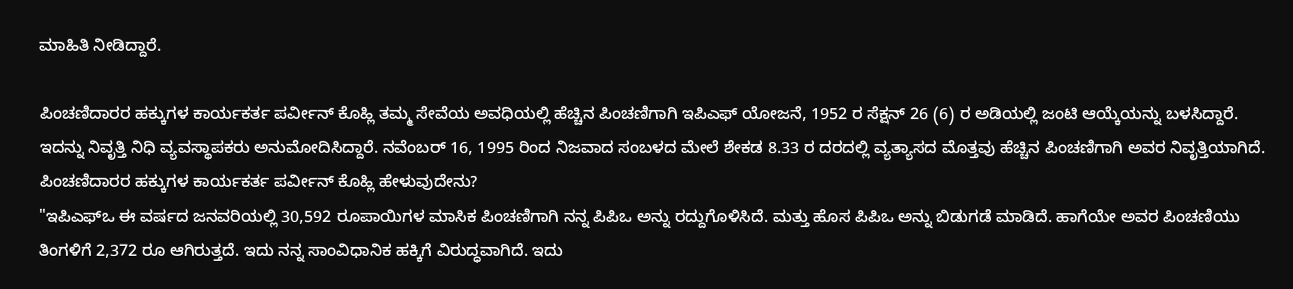ಮಾಹಿತಿ ನೀಡಿದ್ದಾರೆ.

ಪಿಂಚಣಿದಾರರ ಹಕ್ಕುಗಳ ಕಾರ್ಯಕರ್ತ ಪರ್ವೀನ್ ಕೊಹ್ಲಿ ತಮ್ಮ ಸೇವೆಯ ಅವಧಿಯಲ್ಲಿ ಹೆಚ್ಚಿನ ಪಿಂಚಣಿಗಾಗಿ ಇಪಿಎಫ್ ಯೋಜನೆ, 1952 ರ ಸೆಕ್ಷನ್ 26 (6) ರ ಅಡಿಯಲ್ಲಿ ಜಂಟಿ ಆಯ್ಕೆಯನ್ನು ಬಳಸಿದ್ದಾರೆ. ಇದನ್ನು ನಿವೃತ್ತಿ ನಿಧಿ ವ್ಯವಸ್ಥಾಪಕರು ಅನುಮೋದಿಸಿದ್ದಾರೆ. ನವೆಂಬರ್ 16, 1995 ರಿಂದ ನಿಜವಾದ ಸಂಬಳದ ಮೇಲೆ ಶೇಕಡ 8.33 ರ ದರದಲ್ಲಿ ವ್ಯತ್ಯಾಸದ ಮೊತ್ತವು ಹೆಚ್ಚಿನ ಪಿಂಚಣಿಗಾಗಿ ಅವರ ನಿವೃತ್ತಿಯಾಗಿದೆ.
ಪಿಂಚಣಿದಾರರ ಹಕ್ಕುಗಳ ಕಾರ್ಯಕರ್ತ ಪರ್ವೀನ್ ಕೊಹ್ಲಿ ಹೇಳುವುದೇನು?
"ಇಪಿಎಫ್ಒ ಈ ವರ್ಷದ ಜನವರಿಯಲ್ಲಿ 30,592 ರೂಪಾಯಿಗಳ ಮಾಸಿಕ ಪಿಂಚಣಿಗಾಗಿ ನನ್ನ ಪಿಪಿಒ ಅನ್ನು ರದ್ದುಗೊಳಿಸಿದೆ. ಮತ್ತು ಹೊಸ ಪಿಪಿಒ ಅನ್ನು ಬಿಡುಗಡೆ ಮಾಡಿದೆ. ಹಾಗೆಯೇ ಅವರ ಪಿಂಚಣಿಯು ತಿಂಗಳಿಗೆ 2,372 ರೂ ಆಗಿರುತ್ತದೆ. ಇದು ನನ್ನ ಸಾಂವಿಧಾನಿಕ ಹಕ್ಕಿಗೆ ವಿರುದ್ಧವಾಗಿದೆ. ಇದು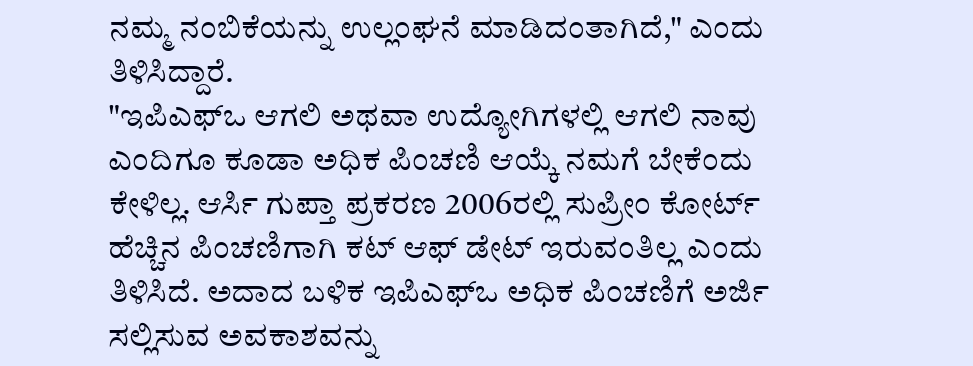ನಮ್ಮ ನಂಬಿಕೆಯನ್ನು ಉಲ್ಲಂಘನೆ ಮಾಡಿದಂತಾಗಿದೆ," ಎಂದು ತಿಳಿಸಿದ್ದಾರೆ.
"ಇಪಿಎಫ್ಒ ಆಗಲಿ ಅಥವಾ ಉದ್ಯೋಗಿಗಳಲ್ಲಿ ಆಗಲಿ ನಾವು ಎಂದಿಗೂ ಕೂಡಾ ಅಧಿಕ ಪಿಂಚಣಿ ಆಯ್ಕೆ ನಮಗೆ ಬೇಕೆಂದು ಕೇಳಿಲ್ಲ. ಆರ್ಸಿ ಗುಪ್ತಾ ಪ್ರಕರಣ 2006ರಲ್ಲಿ ಸುಪ್ರೀಂ ಕೋರ್ಟ್ ಹೆಚ್ಚಿನ ಪಿಂಚಣಿಗಾಗಿ ಕಟ್ ಆಫ್ ಡೇಟ್ ಇರುವಂತಿಲ್ಲ ಎಂದು ತಿಳಿಸಿದೆ. ಅದಾದ ಬಳಿಕ ಇಪಿಎಫ್ಒ ಅಧಿಕ ಪಿಂಚಣಿಗೆ ಅರ್ಜಿ ಸಲ್ಲಿಸುವ ಅವಕಾಶವನ್ನು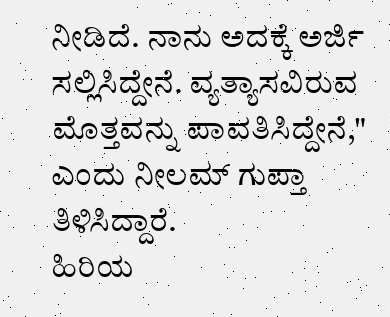ನೀಡಿದೆ. ನಾನು ಅದಕ್ಕೆ ಅರ್ಜಿ ಸಲ್ಲಿಸಿದ್ದೇನೆ. ವ್ಯತ್ಯಾಸವಿರುವ ಮೊತ್ತವನ್ನು ಪಾವತಿಸಿದ್ದೇನೆ," ಎಂದು ನೀಲಮ್ ಗುಪ್ತಾ ತಿಳಿಸಿದ್ದಾರೆ.
ಹಿರಿಯ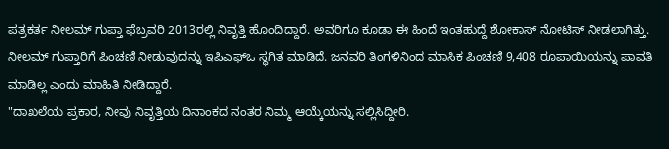ಪತ್ರಕರ್ತ ನೀಲಮ್ ಗುಪ್ತಾ ಫೆಬ್ರವರಿ 2013ರಲ್ಲಿ ನಿವೃತ್ತಿ ಹೊಂದಿದ್ದಾರೆ. ಅವರಿಗೂ ಕೂಡಾ ಈ ಹಿಂದೆ ಇಂತಹುದ್ದೆ ಶೋಕಾಸ್ ನೋಟಿಸ್ ನೀಡಲಾಗಿತ್ತು. ನೀಲಮ್ ಗುಪ್ತಾರಿಗೆ ಪಿಂಚಣಿ ನೀಡುವುದನ್ನು ಇಪಿಎಫ್ಒ ಸ್ಥಗಿತ ಮಾಡಿದೆ. ಜನವರಿ ತಿಂಗಳಿನಿಂದ ಮಾಸಿಕ ಪಿಂಚಣಿ 9,408 ರೂಪಾಯಿಯನ್ನು ಪಾವತಿ ಮಾಡಿಲ್ಲ ಎಂದು ಮಾಹಿತಿ ನೀಡಿದ್ದಾರೆ.
"ದಾಖಲೆಯ ಪ್ರಕಾರ, ನೀವು ನಿವೃತ್ತಿಯ ದಿನಾಂಕದ ನಂತರ ನಿಮ್ಮ ಆಯ್ಕೆಯನ್ನು ಸಲ್ಲಿಸಿದ್ದೀರಿ.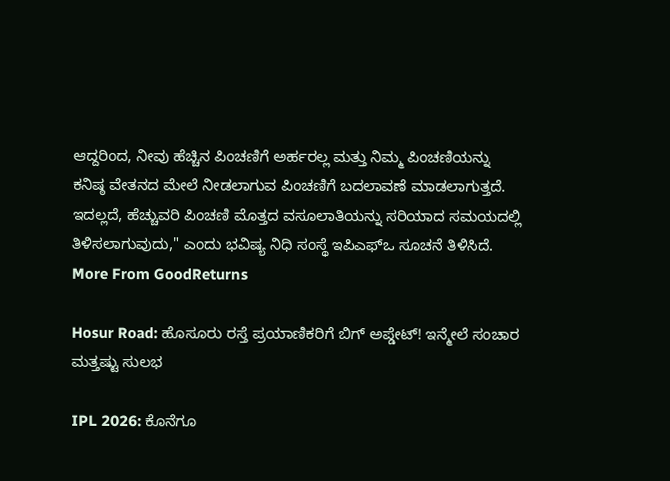ಆದ್ದರಿಂದ, ನೀವು ಹೆಚ್ಚಿನ ಪಿಂಚಣಿಗೆ ಅರ್ಹರಲ್ಲ ಮತ್ತು ನಿಮ್ಮ ಪಿಂಚಣಿಯನ್ನು ಕನಿಷ್ಠ ವೇತನದ ಮೇಲೆ ನೀಡಲಾಗುವ ಪಿಂಚಣಿಗೆ ಬದಲಾವಣೆ ಮಾಡಲಾಗುತ್ತದೆ. ಇದಲ್ಲದೆ, ಹೆಚ್ಚುವರಿ ಪಿಂಚಣಿ ಮೊತ್ತದ ವಸೂಲಾತಿಯನ್ನು ಸರಿಯಾದ ಸಮಯದಲ್ಲಿ ತಿಳಿಸಲಾಗುವುದು," ಎಂದು ಭವಿಷ್ಯ ನಿಧಿ ಸಂಸ್ಥೆ ಇಪಿಎಫ್ಒ ಸೂಚನೆ ತಿಳಿಸಿದೆ.
More From GoodReturns

Hosur Road: ಹೊಸೂರು ರಸ್ತೆ ಪ್ರಯಾಣಿಕರಿಗೆ ಬಿಗ್ ಅಪ್ಡೇಟ್! ಇನ್ಮೇಲೆ ಸಂಚಾರ ಮತ್ತಷ್ಟು ಸುಲಭ

IPL 2026: ಕೊನೆಗೂ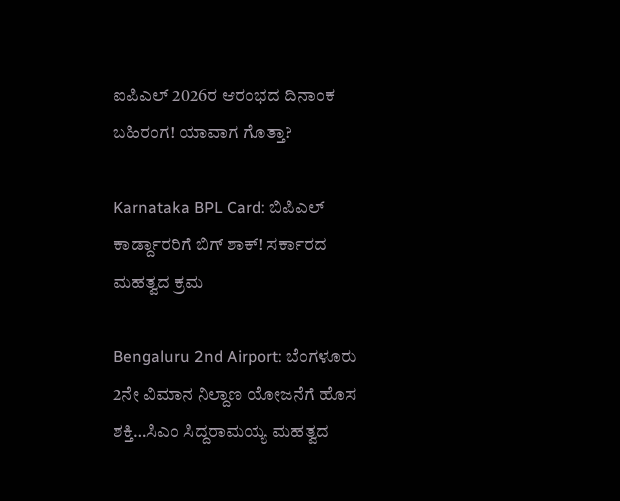ಐಪಿಎಲ್ 2026ರ ಆರಂಭದ ದಿನಾಂಕ ಬಹಿರಂಗ! ಯಾವಾಗ ಗೊತ್ತಾ?

Karnataka BPL Card: ಬಿಪಿಎಲ್ ಕಾರ್ಡ್ದಾರರಿಗೆ ಬಿಗ್ ಶಾಕ್! ಸರ್ಕಾರದ ಮಹತ್ವದ ಕ್ರಮ

Bengaluru 2nd Airport: ಬೆಂಗಳೂರು 2ನೇ ವಿಮಾನ ನಿಲ್ದಾಣ ಯೋಜನೆಗೆ ಹೊಸ ಶಕ್ತಿ…ಸಿಎಂ ಸಿದ್ದರಾಮಯ್ಯ ಮಹತ್ವದ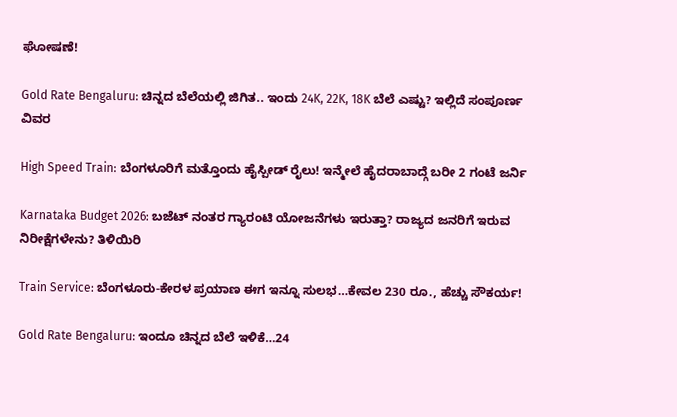ಘೋಷಣೆ!

Gold Rate Bengaluru: ಚಿನ್ನದ ಬೆಲೆಯಲ್ಲಿ ಜಿಗಿತ.. ಇಂದು 24K, 22K, 18K ಬೆಲೆ ಎಷ್ಟು? ಇಲ್ಲಿದೆ ಸಂಪೂರ್ಣ ವಿವರ

High Speed Train: ಬೆಂಗಳೂರಿಗೆ ಮತ್ತೊಂದು ಹೈಸ್ಪೀಡ್ ರೈಲು! ಇನ್ಮೇಲೆ ಹೈದರಾಬಾದ್ಗೆ ಬರೀ 2 ಗಂಟೆ ಜರ್ನಿ

Karnataka Budget 2026: ಬಜೆಟ್ ನಂತರ ಗ್ಯಾರಂಟಿ ಯೋಜನೆಗಳು ಇರುತ್ತಾ? ರಾಜ್ಯದ ಜನರಿಗೆ ಇರುವ ನಿರೀಕ್ಷೆಗಳೇನು? ತಿಳಿಯಿರಿ

Train Service: ಬೆಂಗಳೂರು-ಕೇರಳ ಪ್ರಯಾಣ ಈಗ ಇನ್ನೂ ಸುಲಭ…ಕೇವಲ 230 ರೂ., ಹೆಚ್ಚು ಸೌಕರ್ಯ!

Gold Rate Bengaluru: ಇಂದೂ ಚಿನ್ನದ ಬೆಲೆ ಇಳಿಕೆ…24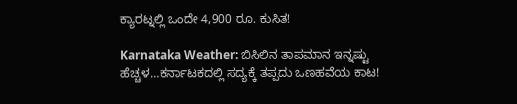ಕ್ಯಾರಟ್ನಲ್ಲಿ ಒಂದೇ 4,900 ರೂ. ಕುಸಿತ!

Karnataka Weather: ಬಿಸಿಲಿನ ತಾಪಮಾನ ಇನ್ನಷ್ಟು ಹೆಚ್ಚಳ…ಕರ್ನಾಟಕದಲ್ಲಿ ಸದ್ಯಕ್ಕೆ ತಪ್ಪದು ಒಣಹವೆಯ ಕಾಟ!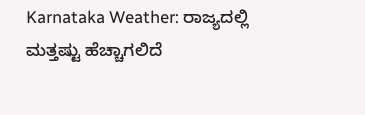Karnataka Weather: ರಾಜ್ಯದಲ್ಲಿ ಮತ್ತಷ್ಟು ಹೆಚ್ಚಾಗಲಿದೆ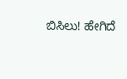ಬಿಸಿಲು! ಹೇಗಿದೆ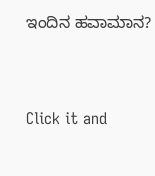ಇಂದಿನ ಹವಾಮಾನ?



Click it and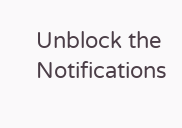Unblock the Notifications